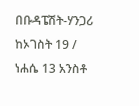በቡዳፔሽት-ሃንጋሪ ከኦገስት 19 / ነሐሴ 13 አንስቶ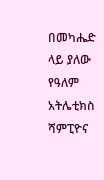በመካሔድ ላይ ያለው የዓለም አትሌቲክስ ሻምፒዮና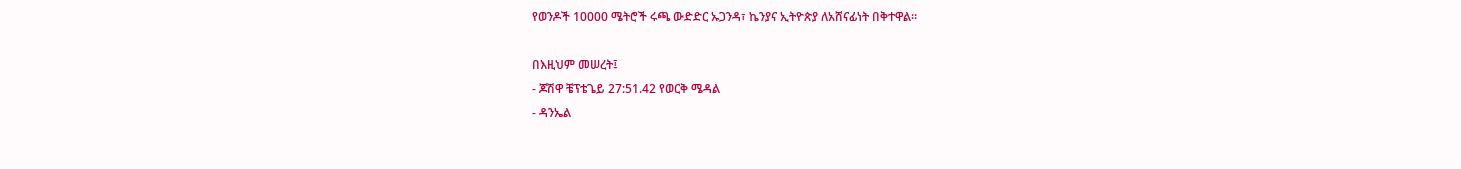የወንዶች 10000 ሜትሮች ሩጫ ውድድር ኡጋንዳ፣ ኬንያና ኢትዮጵያ ለአሸናፊነት በቅተዋል።

በእዚህም መሠረት፤
- ጆሽዋ ቼፕቴጌይ 27:51.42 የወርቅ ሜዳል
- ዳንኤል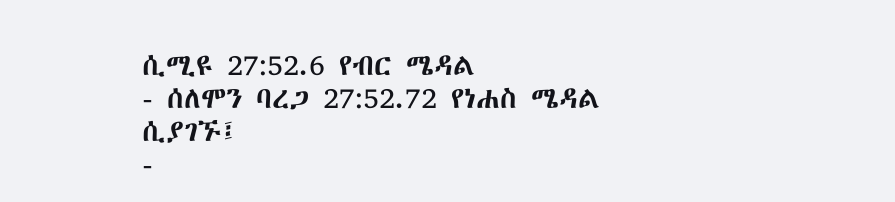ሲሚዩ 27:52.6 የብር ሜዳል
- ሰለሞን ባረጋ 27:52.72 የነሐስ ሜዳል ሲያገኙ፤
-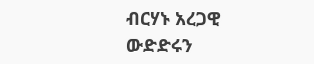ብርሃኑ አረጋዊ ውድድሩን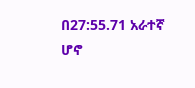በ27:55.71 አራተኛ ሆኖ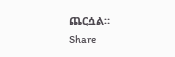ጨርሷል።
Share